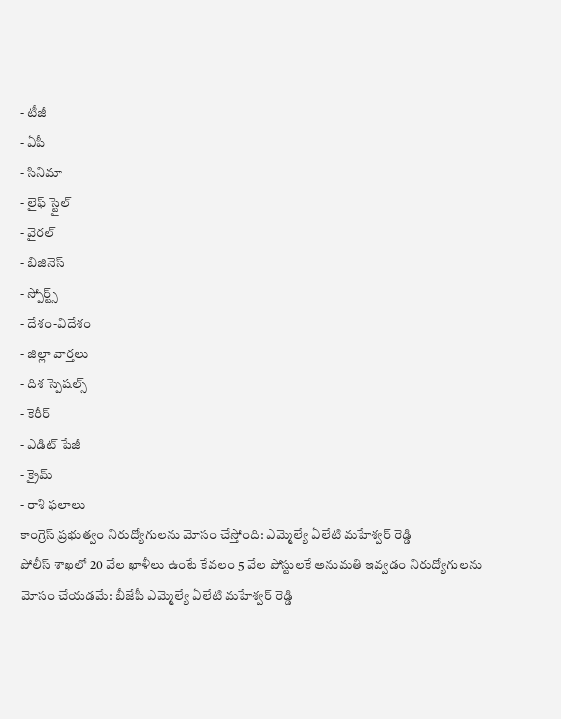- టీజీ
- ఏపీ
- సినిమా
- లైఫ్ స్టైల్
- వైరల్
- బిజినెస్
- స్పోర్ట్స్
- దేశం-విదేశం
- జిల్లా వార్తలు
- దిశ స్పెషల్స్
- కెరీర్
- ఎడిట్ పేజీ
- క్రైమ్
- రాశి ఫలాలు
కాంగ్రెస్ ప్రభుత్వం నిరుద్యోగులను మోసం చేస్తోంది: ఎమ్మెల్యే ఏలేటి మహేశ్వర్ రెడ్డి
పోలీస్ శాఖలో 20 వేల ఖాళీలు ఉంటే కేవలం 5 వేల పోస్టులకే అనుమతి ఇవ్వడం నిరుద్యోగులను మోసం చేయడమే: బీజేపీ ఎమ్మెల్యే ఏలేటి మహేశ్వర్ రెడ్డి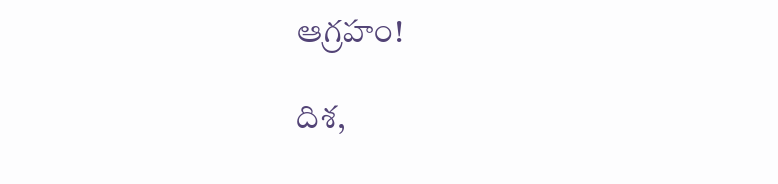ఆగ్రహం!

దిశ,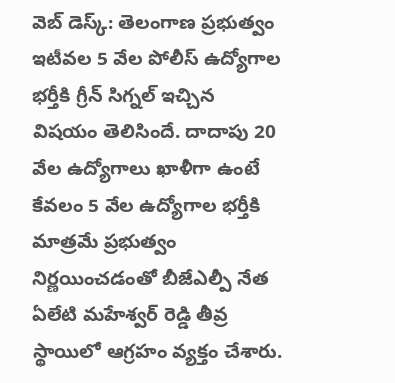వెబ్ డెస్క్: తెలంగాణ ప్రభుత్వం ఇటీవల 5 వేల పోలీస్ ఉద్యోగాల భర్తీకి గ్రీన్ సిగ్నల్ ఇచ్చిన విషయం తెలిసిందే. దాదాపు 20 వేల ఉద్యోగాలు ఖాళీగా ఉంటే కేవలం 5 వేల ఉద్యోగాల భర్తీకి మాత్రమే ప్రభుత్వం నిర్ణయించడంతో బీజేఎల్పీ నేత ఏలేటి మహేశ్వర్ రెడ్డి తీవ్ర స్థాయిలో ఆగ్రహం వ్యక్తం చేశారు.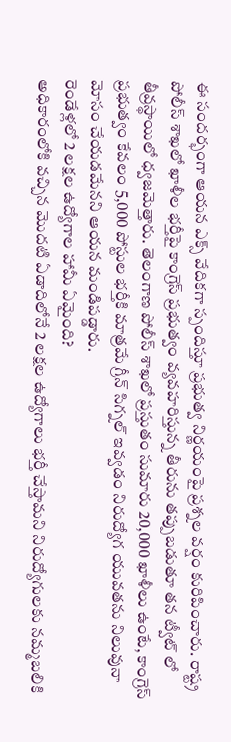ఈ సందర్భంగా ఆయన ఎక్స్ వేదికగా స్పందిస్తూ ప్రభుత్వ నిర్ణయంపై ప్రశ్నల వర్షం కురిపించారు. రాష్ట్ర పోలీస్ శాఖలో ఖాళీల భర్తీపై కాంగ్రెస్ ప్రభుత్వం వ్యవహరిస్తున్న తీరును తప్పుబడుతూ తన ట్వీట్ లో తీవ్రస్థాయిలో ధ్వజమెత్తారు. తెలంగాణ పోలీస్ శాఖలో ప్రస్తుతం సుమారు 20,000 ఖాళీలు ఉంటే, కాంగ్రెస్ ప్రభుత్వం కేవలం 5,000 పోస్టుల భర్తీకి మాత్రమే గ్రీన్ సిగ్నల్ ఇవ్వడం నిరుద్యోగ యువతను నిలువునా మోసం చేయడమేనని ఆయన మండిపడ్డారు.
రెండేళ్లలో 2 లక్షల ఉద్యోగాల హామీ ఏమైంది?
అధికారంలోకి వచ్చిన మొదటి ఏడాదిలోనే 2 లక్షల ఉద్యోగాలు భర్తీ చేస్తామని నిరుద్యోగులకు నమ్మబలికి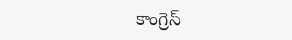కాంగ్రెస్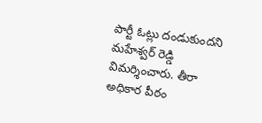పార్టీ ఓట్లు దండుకుందని మహేశ్వర్ రెడ్డి విమర్శించారు. తీరా అధికార పీఠం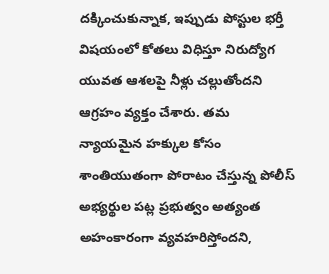దక్కించుకున్నాక, ఇప్పుడు పోస్టుల భర్తీ విషయంలో కోతలు విధిస్తూ నిరుద్యోగ యువత ఆశలపై నీళ్లు చల్లుతోందని ఆగ్రహం వ్యక్తం చేశారు. తమ న్యాయమైన హక్కుల కోసం శాంతియుతంగా పోరాటం చేస్తున్న పోలీస్ అభ్యర్థుల పట్ల ప్రభుత్వం అత్యంత అహంకారంగా వ్యవహరిస్తోందని,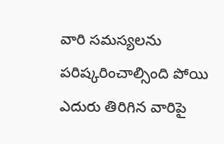వారి సమస్యలను పరిష్కరించాల్సింది పోయి ఎదురు తిరిగిన వారిపై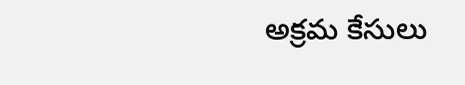అక్రమ కేసులు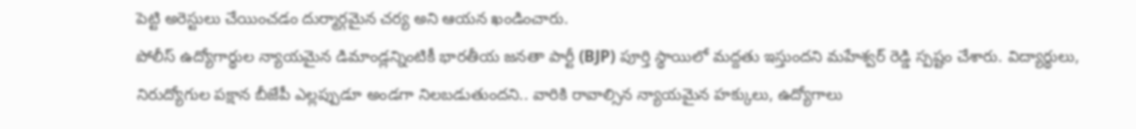పెట్టి అరెస్టులు చేయించడం దుర్మార్గమైన చర్య అని ఆయన ఖండించారు.
పోలీస్ ఉద్యోగార్థుల న్యాయమైన డిమాండ్లన్నింటికీ భారతీయ జనతా పార్టీ (BJP) పూర్తి స్థాయిలో మద్దతు ఇస్తుందని మహేశ్వర్ రెడ్డి స్పష్టం చేశారు. విద్యార్థులు, నిరుద్యోగుల పక్షాన బీజేపీ ఎల్లప్పుడూ అండగా నిలబడుతుందని.. వారికి రావాల్సిన న్యాయమైన హక్కులు, ఉద్యోగాలు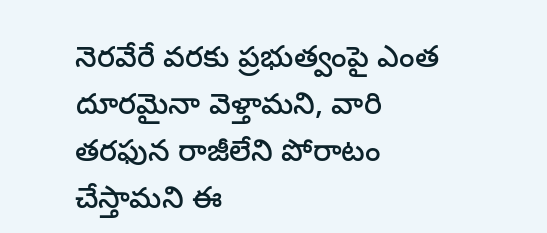నెరవేరే వరకు ప్రభుత్వంపై ఎంత దూరమైనా వెళ్తామని, వారి తరఫున రాజీలేని పోరాటం చేస్తామని ఈ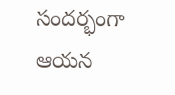సందర్భంగా ఆయన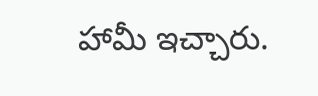హామీ ఇచ్చారు.